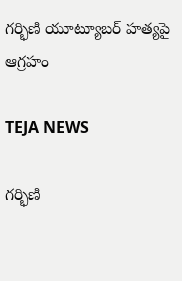గర్భిణి యూట్యూబర్ హత్యపై ఆగ్రహం

TEJA NEWS

గర్భిణి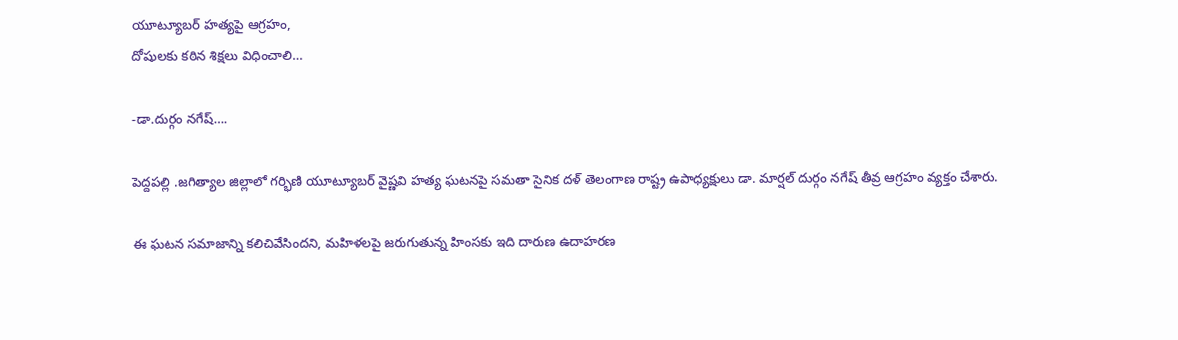యూట్యూబర్ హత్యపై ఆగ్రహం,
దోషులకు కఠిన శిక్షలు విధించాలి…

-డా.దుర్గం నగేష్….

పెద్దపల్లి .జగిత్యాల జిల్లాలో గర్భిణి యూట్యూబర్ వైష్ణవి హత్య ఘటనపై సమతా సైనిక దళ్ తెలంగాణ రాష్ట్ర ఉపాధ్యక్షులు డా. మార్షల్ దుర్గం నగేష్ తీవ్ర ఆగ్రహం వ్యక్తం చేశారు.

ఈ ఘటన సమాజాన్ని కలిచివేసిందని, మహిళలపై జరుగుతున్న హింసకు ఇది దారుణ ఉదాహరణ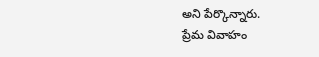అని పేర్కొన్నారు.
ప్రేమ వివాహం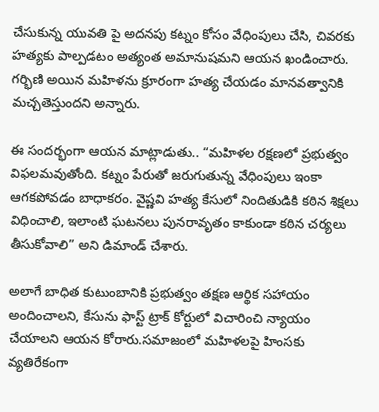చేసుకున్న యువతి పై అదనపు కట్నం కోసం వేధింపులు చేసి, చివరకు హత్యకు పాల్పడటం అత్యంత అమానుషమని ఆయన ఖండించారు. గర్భిణి అయిన మహిళను క్రూరంగా హత్య చేయడం మానవత్వానికి మచ్చతెస్తుందని అన్నారు.

ఈ సందర్భంగా ఆయన మాట్లాడుతు.. “మహిళల రక్షణలో ప్రభుత్వం విఫలమవుతోంది. కట్నం పేరుతో జరుగుతున్న వేధింపులు ఇంకా ఆగకపోవడం బాధాకరం. వైష్ణవి హత్య కేసులో నిందితుడికి కఠిన శిక్షలు విధించాలి, ఇలాంటి ఘటనలు పునరావృతం కాకుండా కఠిన చర్యలు తీసుకోవాలి” అని డిమాండ్ చేశారు.

అలాగే బాధిత కుటుంబానికి ప్రభుత్వం తక్షణ ఆర్థిక సహాయం అందించాలని, కేసును ఫాస్ట్ ట్రాక్ కోర్టులో విచారించి న్యాయం చేయాలని ఆయన కోరారు.సమాజంలో మహిళలపై హింసకు వ్యతిరేకంగా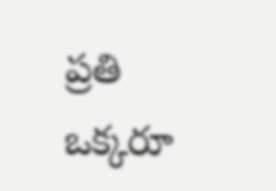ప్రతి ఒక్కరూ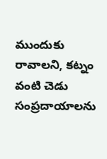ముందుకు రావాలని, కట్నం వంటి చెడు సంప్రదాయాలను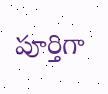పూర్తిగా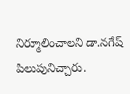నిర్మూలించాలని డా.నగేష్ పిలుపునిచ్చారు.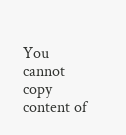You cannot copy content of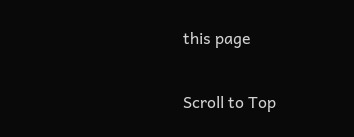this page

Scroll to Top